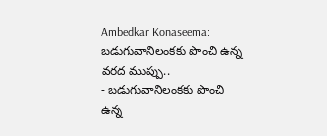Ambedkar Konaseema: బడుగువానిలంకకు పొంచి ఉన్న వరద ముప్పు..
- బడుగువానిలంకకు పొంచి ఉన్న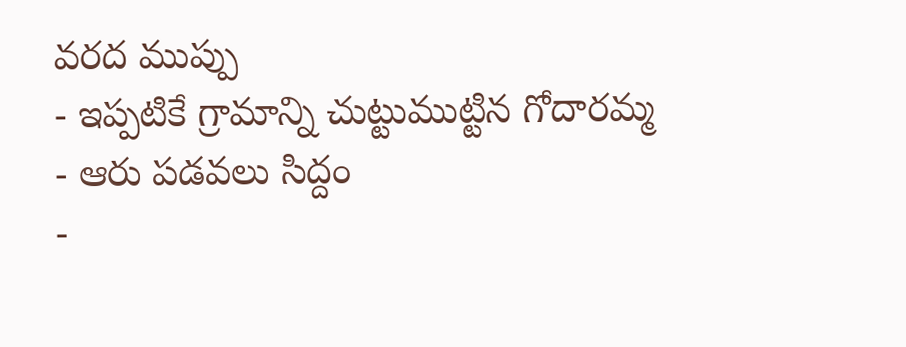వరద ముప్పు
- ఇప్పటికే గ్రామాన్ని చుట్టుముట్టిన గోదారమ్మ
- ఆరు పడవలు సిద్దం
-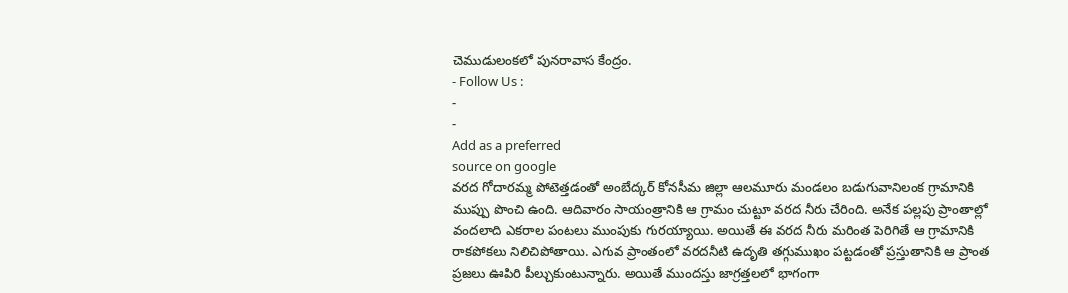చెముడులంకలో పునరావాస కేంద్రం.
- Follow Us :
-
-
Add as a preferred
source on google
వరద గోదారమ్మ పోటెత్తడంతో అంబేద్కర్ కోనసీమ జిల్లా ఆలమూరు మండలం బడుగువానిలంక గ్రామానికి ముప్పు పొంచి ఉంది. ఆదివారం సాయంత్రానికి ఆ గ్రామం చుట్టూ వరద నీరు చేరింది. అనేక పల్లపు ప్రాంతాల్లో వందలాది ఎకరాల పంటలు ముంపుకు గురయ్యాయి. అయితే ఈ వరద నీరు మరింత పెరిగితే ఆ గ్రామానికి రాకపోకలు నిలిచిపోతాయి. ఎగువ ప్రాంతంలో వరదనీటి ఉదృతి తగ్గుముఖం పట్టడంతో ప్రస్తుతానికి ఆ ప్రాంత ప్రజలు ఊపిరి పీల్చుకుంటున్నారు. అయితే ముందస్తు జాగ్రత్తలలో భాగంగా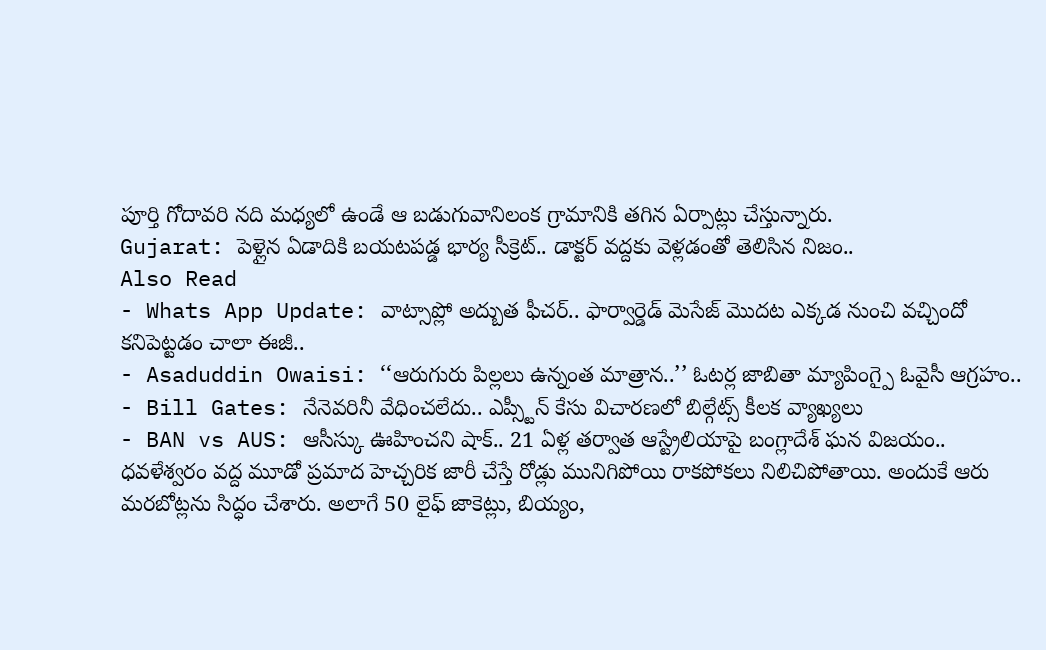పూర్తి గోదావరి నది మధ్యలో ఉండే ఆ బడుగువానిలంక గ్రామానికి తగిన ఏర్పాట్లు చేస్తున్నారు.
Gujarat: పెళ్లైన ఏడాదికి బయటపడ్డ భార్య సీక్రెట్.. డాక్టర్ వద్దకు వెళ్లడంతో తెలిసిన నిజం..
Also Read
- Whats App Update: వాట్సాప్లో అద్బుత ఫీచర్.. ఫార్వార్డెడ్ మెసేజ్ మొదట ఎక్కడ నుంచి వచ్చిందో కనిపెట్టడం చాలా ఈజీ..
- Asaduddin Owaisi: ‘‘ఆరుగురు పిల్లలు ఉన్నంత మాత్రాన..’’ ఓటర్ల జాబితా మ్యాపింగ్పై ఓవైసీ ఆగ్రహం..
- Bill Gates: నేనెవరినీ వేధించలేదు.. ఎప్స్టీన్ కేసు విచారణలో బిల్గేట్స్ కీలక వ్యాఖ్యలు
- BAN vs AUS: ఆసీస్కు ఊహించని షాక్.. 21 ఏళ్ల తర్వాత ఆస్ట్రేలియాపై బంగ్లాదేశ్ ఘన విజయం..
ధవళేశ్వరం వద్ద మూడో ప్రమాద హెచ్చరిక జారీ చేస్తే రోడ్లు మునిగిపోయి రాకపోకలు నిలిచిపోతాయి. అందుకే ఆరు మరబోట్లను సిద్ధం చేశారు. అలాగే 50 లైఫ్ జాకెట్లు, బియ్యం,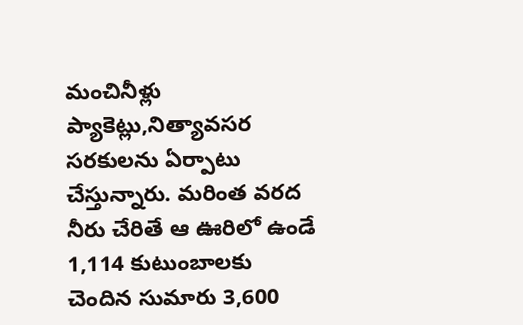మంచినీళ్లు ప్యాకెట్లు,నిత్యావసర సరకులను ఏర్పాటు చేస్తున్నారు. మరింత వరద నీరు చేరితే ఆ ఊరిలో ఉండే 1,114 కుటుంబాలకు చెందిన సుమారు 3,600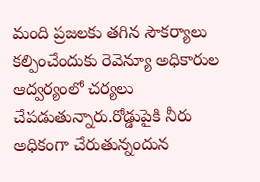మంది ప్రజలకు తగిన సౌకర్యాలు కల్పించేందుకు రెవెన్యూ అధికారుల ఆద్వర్యంలో చర్యలు చేపడుతున్నారు.రోడ్డుపైకి నీరు అధికంగా చేరుతున్నందున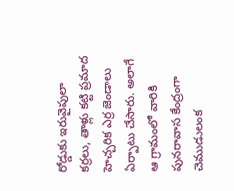రోడ్డుకు ఇరువైపులా కర్రలు, తాళ్లు కట్టి ప్రమాద హెచ్చరిక ఎర్ర జెండాలు ఏర్పాటు చేసారు. అలాగే ఆ గ్రామంలో వారికి పునరావాస కేంద్రంగా చెముడులంక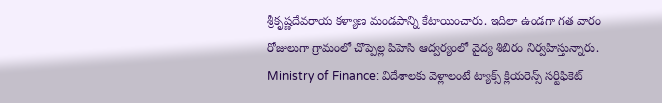శ్రీకృష్ణదేవరాయ కళ్యాణ మండపాన్ని కేటాయించారు. ఇదిలా ఉండగా గత వారం రోజులుగా గ్రామంలో చొప్పెల్ల పిహెసి ఆద్వర్యంలో వైద్య శిబిరం నిర్వహిస్తున్నారు.
Ministry of Finance: విదేశాలకు వెళ్లాలంటే ట్యాక్స్ క్లియరెన్స్ సర్టిఫికెట్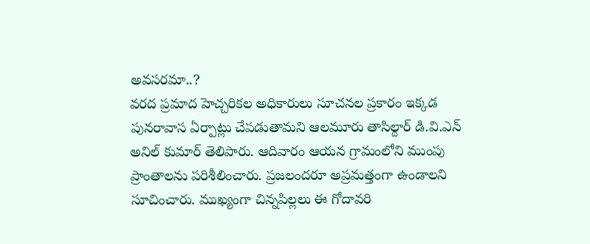అవసరమా..?
వరద ప్రమాద హెచ్చరికల అధికారులు సూచనల ప్రకారం ఇక్కడ పునరావాస ఏర్పాట్లు చేపడుతామని ఆలమూరు తాసిల్దార్ డి.వి.ఎన్ అనిల్ కుమార్ తెలిపారు. ఆదివారం ఆయన గ్రామంలోని ముంపు ప్రాంతాలను పరిశీలించారు. ప్రజలందరూ అప్రమత్తంగా ఉండాలని సూచించారు. ముఖ్యంగా చిన్నపిల్లలు ఈ గోదావరి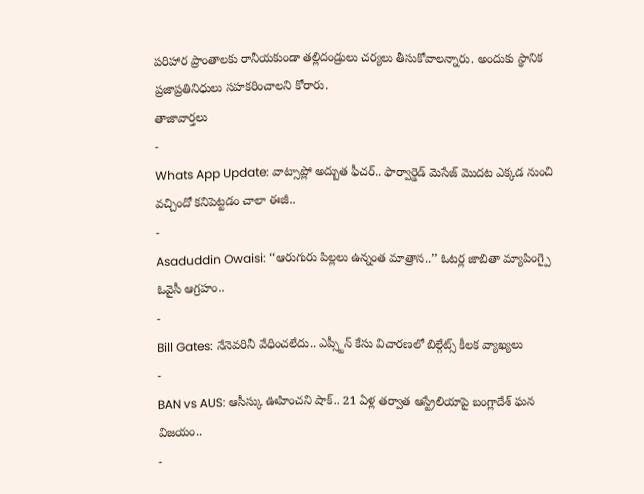పరిహార ప్రాంతాలకు రానీయకుండా తల్లిదండ్రులు చర్యలు తీసుకోవాలన్నారు. అందుకు స్థానిక ప్రజాప్రతినిధులు సహకరించాలని కోరారు.
తాజావార్తలు
-
Whats App Update: వాట్సాప్లో అద్బుత ఫీచర్.. ఫార్వార్డెడ్ మెసేజ్ మొదట ఎక్కడ నుంచి వచ్చిందో కనిపెట్టడం చాలా ఈజీ..
-
Asaduddin Owaisi: ‘‘ఆరుగురు పిల్లలు ఉన్నంత మాత్రాన..’’ ఓటర్ల జాబితా మ్యాపింగ్పై ఓవైసీ ఆగ్రహం..
-
Bill Gates: నేనెవరినీ వేధించలేదు.. ఎప్స్టీన్ కేసు విచారణలో బిల్గేట్స్ కీలక వ్యాఖ్యలు
-
BAN vs AUS: ఆసీస్కు ఊహించని షాక్.. 21 ఏళ్ల తర్వాత ఆస్ట్రేలియాపై బంగ్లాదేశ్ ఘన విజయం..
-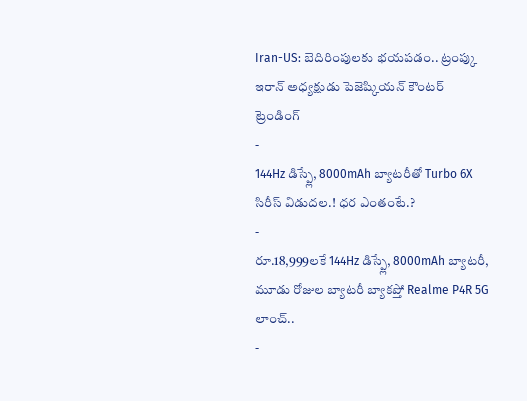Iran-US: బెదిరింపులకు భయపడం.. ట్రంప్కు ఇరాన్ అధ్యక్షుడు పెజెష్కియన్ కౌంటర్
ట్రెండింగ్
-
144Hz డిస్ప్లే, 8000mAh బ్యాటరీతో Turbo 6X సిరీస్ విడుదల.! ధర ఎంతంటే.?
-
రూ.18,999లకే 144Hz డిస్ప్లే, 8000mAh బ్యాటరీ, మూడు రోజుల బ్యాటరీ బ్యాకప్తో Realme P4R 5G లాంచ్..
-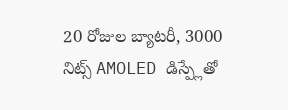20 రోజుల బ్యాటరీ, 3000 నిట్స్ AMOLED డిస్ప్లేతో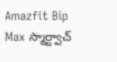Amazfit Bip Max స్మార్ట్వాచ్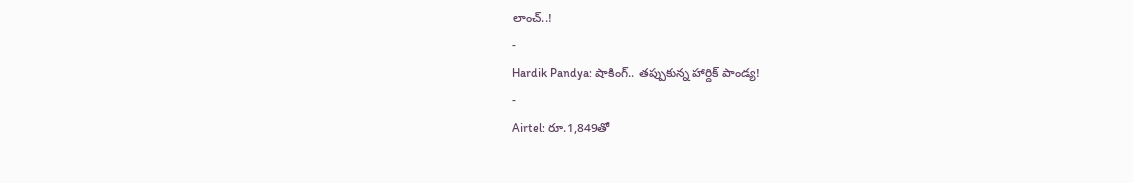లాంచ్..!
-
Hardik Pandya: షాకింగ్.. తప్పుకున్న హార్దిక్ పాండ్య!
-
Airtel: రూ.1,849తో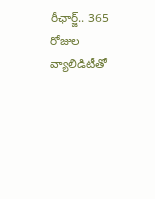రీఛార్జ్.. 365 రోజుల వ్యాలిడిటీతో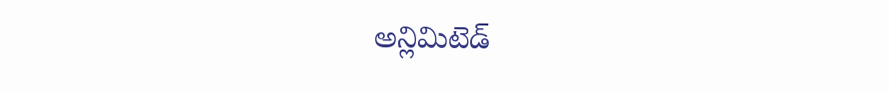అన్లిమిటెడ్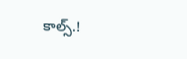కాల్స్.!